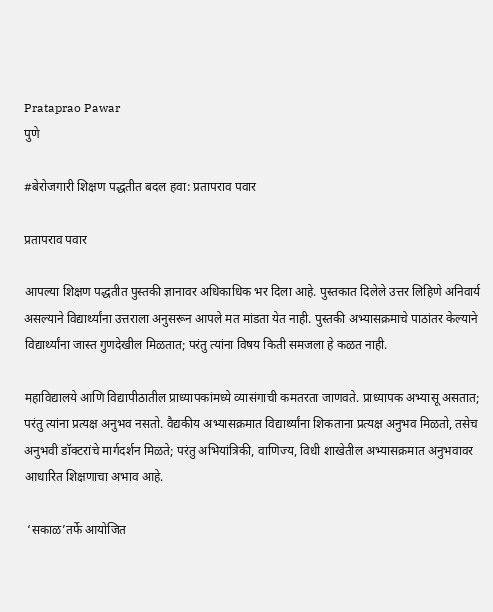Prataprao Pawar
पुणे

#बेरोजगारी शिक्षण पद्धतीत बदल हवा: प्रतापराव पवार

प्रतापराव पवार

आपल्या शिक्षण पद्धतीत पुस्तकी ज्ञानावर अधिकाधिक भर दिला आहे. पुस्तकात दिलेले उत्तर लिहिणे अनिवार्य असल्याने विद्यार्थ्यांना उत्तराला अनुसरून आपले मत मांडता येत नाही. पुस्तकी अभ्यासक्रमाचे पाठांतर केल्याने विद्यार्थ्यांना जास्त गुणदेखील मिळतात; परंतु त्यांना विषय किती समजला हे कळत नाही.

महाविद्यालये आणि विद्यापीठातील प्राध्यापकांमध्ये व्यासंगाची कमतरता जाणवते. प्राध्यापक अभ्यासू असतात; परंतु त्यांना प्रत्यक्ष अनुभव नसतो. वैद्यकीय अभ्यासक्रमात विद्यार्थ्यांना शिकताना प्रत्यक्ष अनुभव मिळतो, तसेच अनुभवी डॉक्‍टरांचे मार्गदर्शन मिळते; परंतु अभियांत्रिकी, वाणिज्य, विधी शाखेतील अभ्यासक्रमात अनुभवावर आधारित शिक्षणाचा अभाव आहे.

 ‘सकाळ’तर्फे आयोजित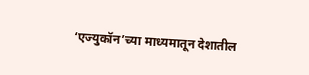‘एज्युकॉन’च्या माध्यमातून देशातील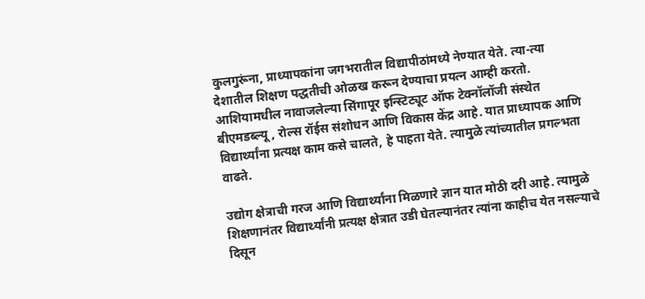कुलगुरूंना, प्राध्यापकांना जगभरातील विद्यापीठांमध्ये नेण्यात येते. त्या-त्या देशातील शिक्षण पद्धतीची ओळख करून देण्याचा प्रयत्न आम्ही करतो. आशियामधील नावाजलेल्या सिंगापूर इन्स्टिट्यूट ऑफ टेक्‍नॉलॉजी संस्थेत बीएमडब्ल्यू, रोल्स रॉईस संशोधन आणि विकास केंद्र आहे. यात प्राध्यापक आणि विद्यार्थ्यांना प्रत्यक्ष काम कसे चालते, हे पाहता येते. त्यामुळे त्यांच्यातील प्रगल्भता वाढते.

उद्योग क्षेत्राची गरज आणि विद्यार्थ्यांना मिळणारे ज्ञान यात मोठी दरी आहे. त्यामुळे शिक्षणानंतर विद्यार्थ्यांनी प्रत्यक्ष क्षेत्रात उडी घेतल्यानंतर त्यांना काहीच येत नसल्याचे दिसून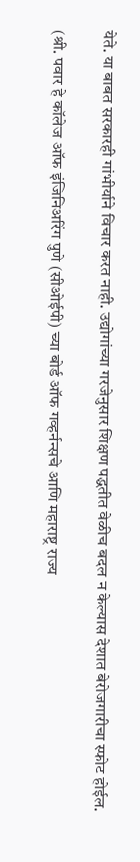येते. या बाबत सरकारही गांभीर्याने विचार करत नाही. उद्योगांच्या गरजेनुसार शिक्षण पद्धतीत वेळीच बदल न केल्यास देशात बेरोजगारीचा स्फोट होईल.

(श्री. पवार हे कॉलेज ऑफ इंजिनिअरिंग पुणे (सीओईपी) च्या बोर्ड ऑफ गव्हर्नन्सचे आणि महाराष्ट्र राज्य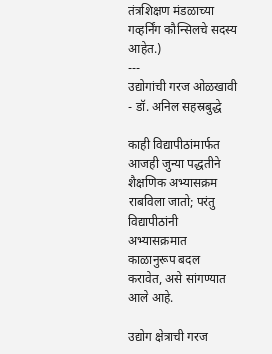तंत्रशिक्षण मंडळाच्या गव्हर्निंग कौन्सिलचे सदस्य आहेत.)
---
उद्योगांची गरज ओळखावी  - डॉ. अनिल सहस्रबुद्धे

काही विद्यापीठांमार्फत आजही जुन्या पद्धतीने शैक्षणिक अभ्यासक्रम राबविला जातो; परंतु विद्यापीठांनी अभ्यासक्रमात काळानुरूप बदल करावेत, असे सांगण्यात आले आहे.

उद्योग क्षेत्राची गरज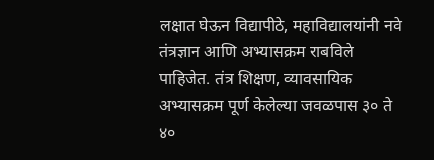लक्षात घेऊन विद्यापीठे, महाविद्यालयांनी नवे तंत्रज्ञान आणि अभ्यासक्रम राबविले पाहिजेत. तंत्र शिक्षण, व्यावसायिक अभ्यासक्रम पूर्ण केलेल्या जवळपास ३० ते ४०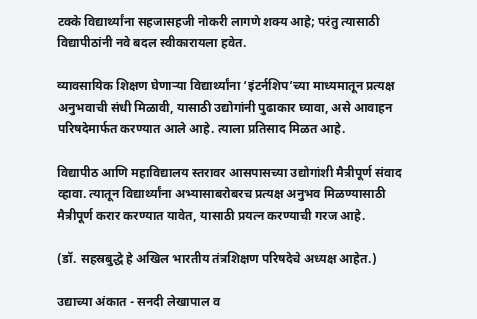टक्के विद्यार्थ्यांना सहजासहजी नोकरी लागणे शक्‍य आहे; परंतु त्यासाठी विद्यापीठांनी नवे बदल स्वीकारायला हवेत.

व्यावसायिक शिक्षण घेणाऱ्या विद्यार्थ्यांना ‘इंटर्नशिप’च्या माध्यमातून प्रत्यक्ष अनुभवाची संधी मिळावी, यासाठी उद्योगांनी पुढाकार घ्यावा, असे आवाहन परिषदेमार्फत करण्यात आले आहे. त्याला प्रतिसाद मिळत आहे.

विद्यापीठ आणि महाविद्यालय स्तरावर आसपासच्या उद्योगांशी मैत्रीपूर्ण संवाद व्हावा. त्यातून विद्यार्थ्यांना अभ्यासाबरोबरच प्रत्यक्ष अनुभव मिळण्यासाठी मैत्रीपूर्ण करार करण्यात यावेत, यासाठी प्रयत्न करण्याची गरज आहे.

(डॉ. सहस्रबुद्धे हे अखिल भारतीय तंत्रशिक्षण परिषदेचे अध्यक्ष आहेत.)

उद्याच्या अंकात - सनदी लेखापाल व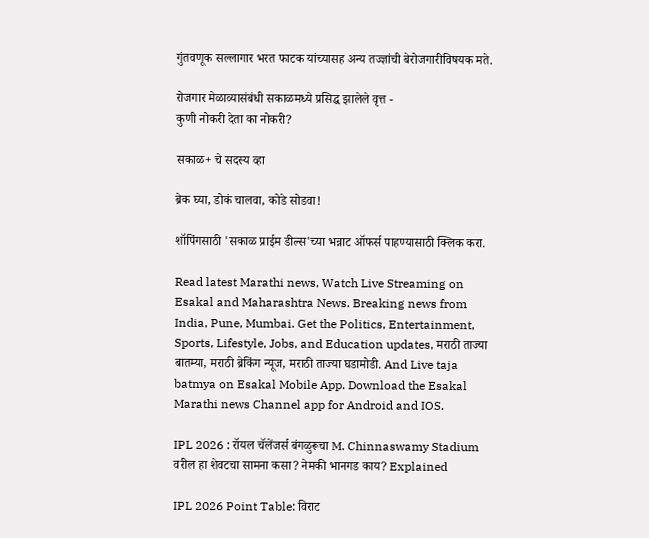गुंतवणूक सल्लागार भरत फाटक यांच्यासह अन्य तज्ज्ञांची बेरोजगारीविषयक मते.

रोजगार मेळाव्यासंबंधी सकाळमध्ये प्रसिद्ध झालेले वृत्त -
कुणी नोकरी देता का नोकरी?

सकाळ+ चे सदस्य व्हा

ब्रेक घ्या, डोकं चालवा, कोडे सोडवा!

शॉपिंगसाठी 'सकाळ प्राईम डील्स'च्या भन्नाट ऑफर्स पाहण्यासाठी क्लिक करा.

Read latest Marathi news, Watch Live Streaming on Esakal and Maharashtra News. Breaking news from India, Pune, Mumbai. Get the Politics, Entertainment, Sports, Lifestyle, Jobs, and Education updates, मराठी ताज्या बातम्या, मराठी ब्रेकिंग न्यूज, मराठी ताज्या घडामोडी. And Live taja batmya on Esakal Mobile App. Download the Esakal Marathi news Channel app for Android and IOS.

IPL 2026 : रॉयल चॅलेंजर्स बंगळुरूचा M. Chinnaswamy Stadium वरील हा शेवटचा सामना कसा? नेमकी भानगड काय? Explained

IPL 2026 Point Table: विराट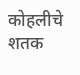कोहलीचे शतक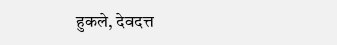हुकले, देवदत्त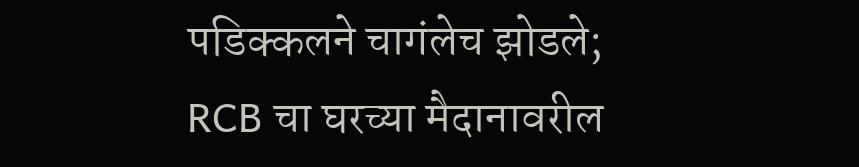पडिक्कलने चागंलेच झोडले; RCB चा घरच्या मैदानावरील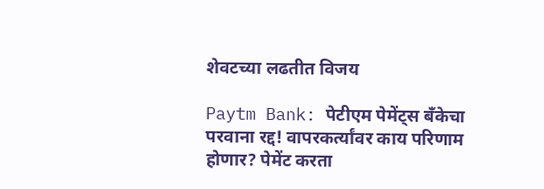शेवटच्या लढतीत विजय

Paytm Bank: पेटीएम पेमेंट्स बँकेचा परवाना रद्द! वापरकर्त्यांवर काय परिणाम होणार? पेमेंट करता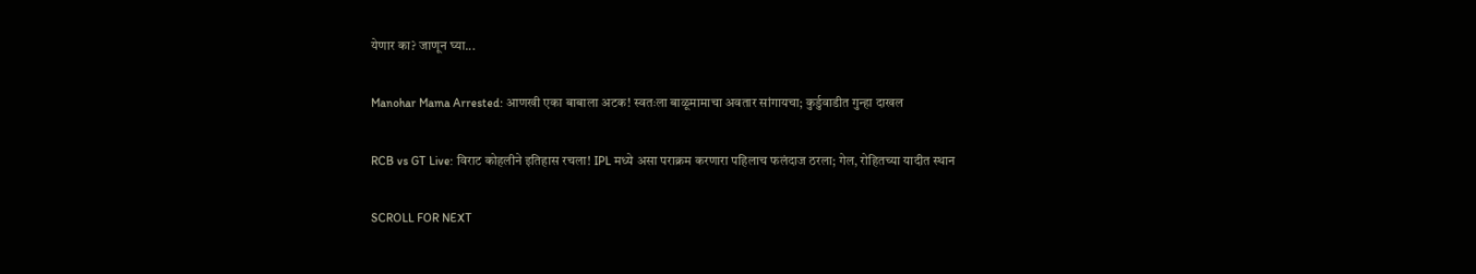येणार का? जाणून घ्या...

Manohar Mama Arrested: आणखी एका बाबाला अटक! स्वतःला बाळूमामाचा अवतार सांगायचा; कुर्डुवाडीत गुन्हा दाखल

RCB vs GT Live: विराट कोहलीने इतिहास रचला! IPL मध्ये असा पराक्रम करणारा पहिलाच फलंदाज ठरला; गेल, रोहितच्या यादीत स्थान

SCROLL FOR NEXT